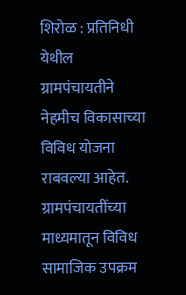शिरोळ : प्रतिनिधी
येथील ग्रामपंचायतीने नेहमीच विकासाच्या विविध योजना राबवल्या आहेत. ग्रामपंचायतींच्या माध्यमातून विविध सामाजिक उपक्रम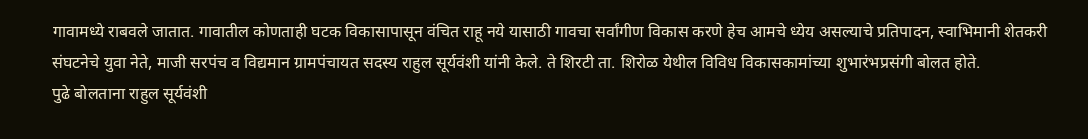गावामध्ये राबवले जातात. गावातील कोणताही घटक विकासापासून वंचित राहू नये यासाठी गावचा सर्वांगीण विकास करणे हेच आमचे ध्येय असल्याचे प्रतिपादन, स्वाभिमानी शेतकरी संघटनेचे युवा नेते, माजी सरपंच व विद्यमान ग्रामपंचायत सदस्य राहुल सूर्यवंशी यांनी केले. ते शिरटी ता. शिरोळ येथील विविध विकासकामांच्या शुभारंभप्रसंगी बोलत होते.
पुढे बोलताना राहुल सूर्यवंशी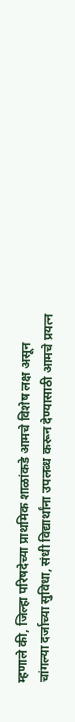म्हणाले की, जिल्हा परिषदेच्या प्राथमिक शाळांकडे आमचे विशेष लक्ष असून चांगल्या दर्जाच्या सुविधा, संधी विद्यार्थांना उपलब्ध करून देण्यासाठी आमचे प्रयत्न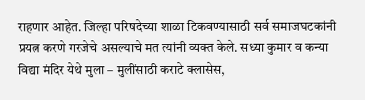राहणार आहेत. जिल्हा परिषदेच्या शाळा टिकवण्यासाठी सर्व समाजघटकांनी प्रयत्न करणे गरजेचे असल्याचे मत त्यांनी व्यक्त केले. सध्या कुमार व कन्या विद्या मंदिर येथे मुला – मुलींसाठी कराटे क्लासेस,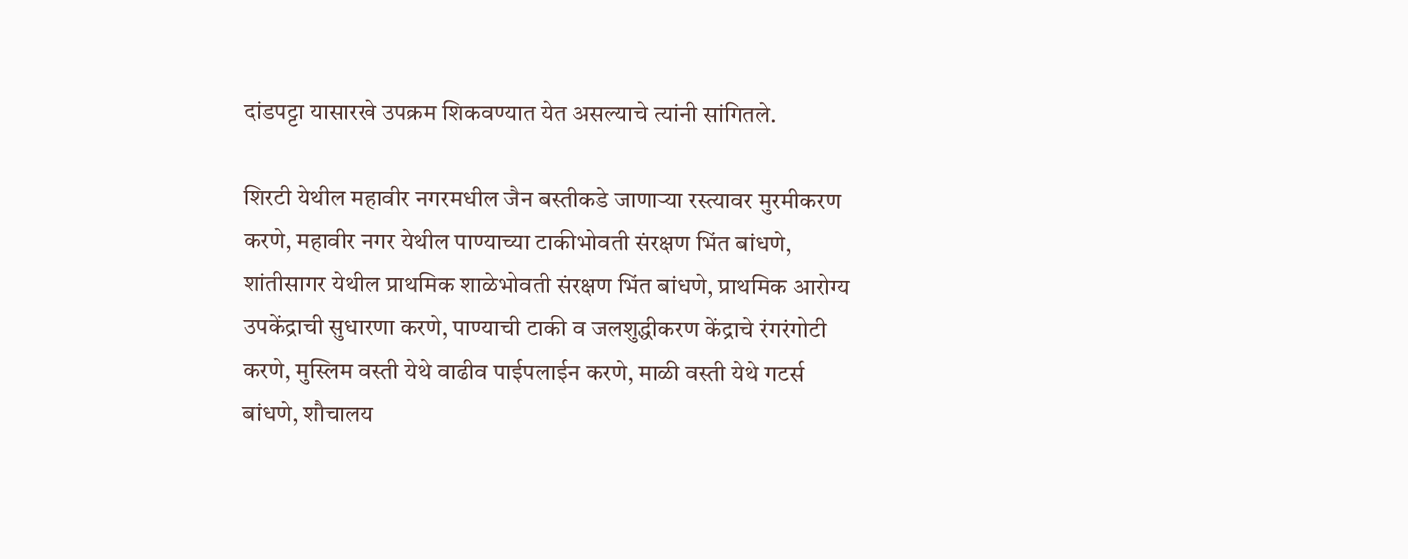दांडपट्टा यासारखे उपक्रम शिकवण्यात येत असल्याचे त्यांनी सांगितले.

शिरटी येथील महावीर नगरमधील जैन बस्तीकडे जाणाऱ्या रस्त्यावर मुरमीकरण करणे, महावीर नगर येथील पाण्याच्या टाकीभोवती संरक्षण भिंत बांधणे, शांतीसागर येथील प्राथमिक शाळेभोवती संरक्षण भिंत बांधणे, प्राथमिक आरोग्य उपकेंद्राची सुधारणा करणे, पाण्याची टाकी व जलशुद्धीकरण केंद्राचे रंगरंगोटी करणे, मुस्लिम वस्ती येथे वाढीव पाईपलाईन करणे, माळी वस्ती येथे गटर्स बांधणे, शौचालय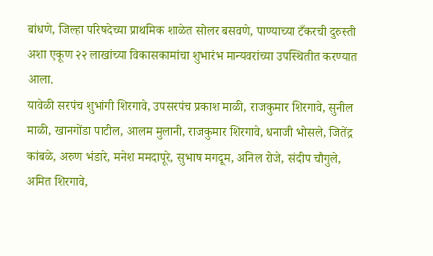बांधणे, जिल्हा परिषदेच्या प्राथमिक शाळेत सोलर बसवणे, पाण्याच्या टँकरची दुरुस्ती अशा एकूण २२ लाखांच्या विकासकामांचा शुभारंभ मान्यवरांच्या उपस्थितीत करण्यात आला.
यावेळी सरपंच शुभांगी शिरगावे, उपसरपंच प्रकाश माळी, राजकुमार शिरगावे, सुनील माळी, खानगोंडा पाटील, आलम मुलानी, राजकुमार शिरगावे, धनाजी भोसले, जितेंद्र कांबळे, अरुण भंडारे, मनेश ममदापूरे, सुभाष मगदूम, अनिल रोजे, संदीप चौगुले, अमित शिरगावे,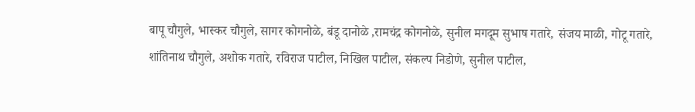बापू चौगुले, भास्कर चौगुले, सागर कोगनोळे, बंडू दानोळे ,रामचंद्र कोगनोळे, सुनील मगदूम सुभाष गतारे, संजय माळी, गोटू गतारे, शांतिनाथ चौगुले, अशोक गतारे, रविराज पाटील, निखिल पाटील, संकल्प निडोणे, सुनील पाटील,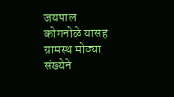जयपाल कोगनोळे यासह ग्रामस्थ मोठ्या संख्येने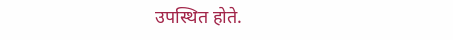उपस्थित होते.